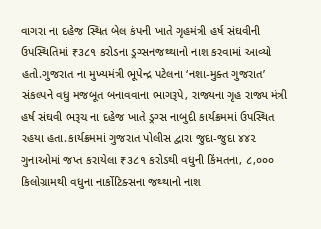વાગરા ના દહેજ સ્થિત બેલ કંપની ખાતે ગૃહમંત્રી હર્ષ સંઘવીની ઉપસ્થિતિમાં ₹૩૮૧ કરોડના ડ્રગ્સનજથ્થાનો નાશ કરવામાં આવ્યો હતો.ગુજરાત ના મુખ્યમંત્રી ભૂપેન્દ્ર પટેલના ‘નશા-મુક્ત ગુજરાત’ સંકલ્પને વધુ મજબૂત બનાવવાના ભાગરૂપે, રાજ્યના ગૃહ રાજ્ય મંત્રી હર્ષ સંઘવી ભરૂચ ના દહેજ ખાતે ડ્રગ્સ નાબુદી કાર્યક્રમમાં ઉપસ્થિત રહયા હતા.કાર્યક્રમમાં ગુજરાત પોલીસ દ્વારા જુદા-જુદા ૪૪૨ ગુનાઓમાં જપ્ત કરાયેલા ₹૩૮૧ કરોડથી વધુની કિંમતના, ૮,૦૦૦ કિલોગ્રામથી વધુના નાર્કોટિક્સના જથ્થાનો નાશ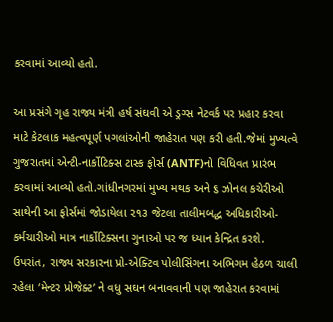કરવામાં આવ્યો હતો.

આ પ્રસંગે ગૃહ રાજ્ય મંત્રી હર્ષ સંઘવી એ ડ્રગ્સ નેટવર્ક પર પ્રહાર કરવા માટે કેટલાક મહત્વપૂર્ણ પગલાંઓની જાહેરાત પણ કરી હતી.જેમાં મુખ્યત્વે ગુજરાતમાં એન્ટી-નાર્કોટિક્સ ટાસ્ક ફોર્સ (ANTF)નો વિધિવત પ્રારંભ કરવામાં આવ્યો હતો.ગાંધીનગરમાં મુખ્ય મથક અને ૬ ઝોનલ કચેરીઓ સાથેની આ ફોર્સમાં જોડાયેલા ૨૧૩ જેટલા તાલીમબદ્ધ અધિકારીઓ-કર્મચારીઓ માત્ર નાર્કોટિક્સના ગુનાઓ પર જ ધ્યાન કેન્દ્રિત કરશે. ઉપરાંત, રાજ્ય સરકારના પ્રો-એક્ટિવ પોલીસિંગના અભિગમ હેઠળ ચાલી રહેલા ‘મેન્ટર પ્રોજેક્ટ’ ને વધુ સઘન બનાવવાની પણ જાહેરાત કરવામાં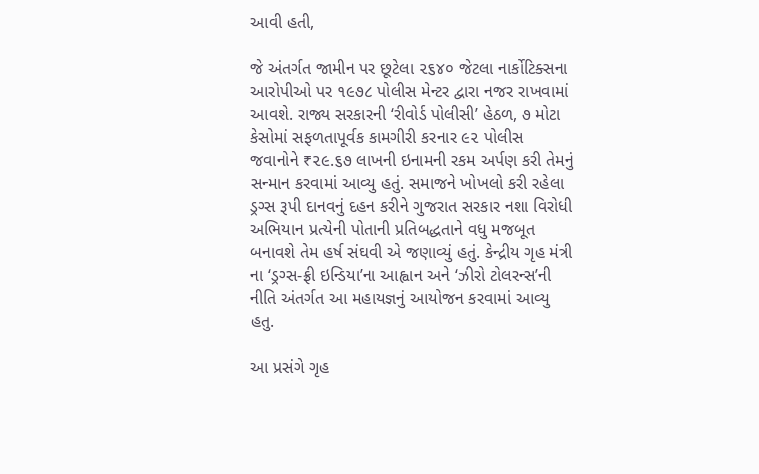આવી હતી,

જે અંતર્ગત જામીન પર છૂટેલા ૨૬૪૦ જેટલા નાર્કોટિક્સના આરોપીઓ પર ૧૯૭૮ પોલીસ મેન્ટર દ્વારા નજર રાખવામાં આવશે. રાજ્ય સરકારની ‘રીવોર્ડ પોલીસી’ હેઠળ, ૭ મોટા કેસોમાં સફળતાપૂર્વક કામગીરી કરનાર ૯૨ પોલીસ જવાનોને ₹૨૯.૬૭ લાખની ઇનામની રકમ અર્પણ કરી તેમનું સન્માન કરવામાં આવ્યુ હતું. સમાજને ખોખલો કરી રહેલા ડ્રગ્સ રૂપી દાનવનું દહન કરીને ગુજરાત સરકાર નશા વિરોધી અભિયાન પ્રત્યેની પોતાની પ્રતિબદ્ધતાને વધુ મજબૂત બનાવશે તેમ હર્ષ સંઘવી એ જણાવ્યું હતું. કેન્દ્રીય ગૃહ મંત્રી ના ‘ડ્રગ્સ-ફ્રી ઇન્ડિયા’ના આહ્વાન અને ‘ઝીરો ટોલરન્સ’ની નીતિ અંતર્ગત આ મહાયજ્ઞનું આયોજન કરવામાં આવ્યુ હતુ.

આ પ્રસંગે ગૃહ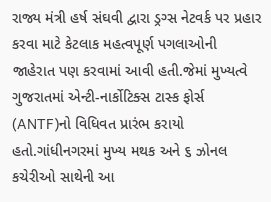રાજ્ય મંત્રી હર્ષ સંઘવી દ્વારા ડ્રગ્સ નેટવર્ક પર પ્રહાર કરવા માટે કેટલાક મહત્વપૂર્ણ પગલાઓની જાહેરાત પણ કરવામાં આવી હતી.જેમાં મુખ્યત્વે ગુજરાતમાં એન્ટી-નાર્કોટિક્સ ટાસ્ક ફોર્સ (ANTF)નો વિધિવત પ્રારંભ કરાયો હતો.ગાંધીનગરમાં મુખ્ય મથક અને ૬ ઝોનલ કચેરીઓ સાથેની આ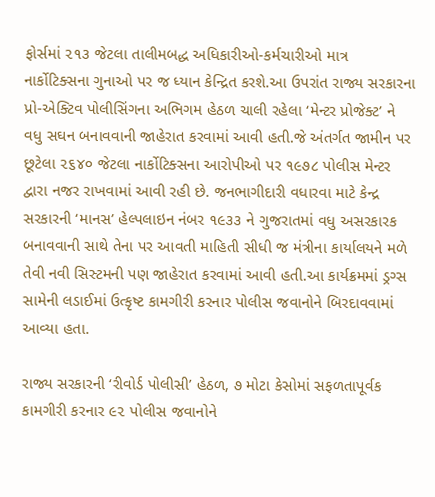ફોર્સમાં ૨૧૩ જેટલા તાલીમબદ્ધ અધિકારીઓ-કર્મચારીઓ માત્ર નાર્કોટિક્સના ગુનાઓ પર જ ધ્યાન કેન્દ્રિત કરશે.આ ઉપરાંત રાજ્ય સરકારના પ્રો-એક્ટિવ પોલીસિંગના અભિગમ હેઠળ ચાલી રહેલા ‘મેન્ટર પ્રોજેક્ટ’ ને વધુ સઘન બનાવવાની જાહેરાત કરવામાં આવી હતી.જે અંતર્ગત જામીન પર છૂટેલા ૨૬૪૦ જેટલા નાર્કોટિક્સના આરોપીઓ પર ૧૯૭૮ પોલીસ મેન્ટર દ્વારા નજર રાખવામાં આવી રહી છે. જનભાગીદારી વધારવા માટે કેન્દ્ર સરકારની ‘માનસ’ હેલ્પલાઇન નંબર ૧૯૩૩ ને ગુજરાતમાં વધુ અસરકારક બનાવવાની સાથે તેના પર આવતી માહિતી સીધી જ મંત્રીના કાર્યાલયને મળે તેવી નવી સિસ્ટમની પણ જાહેરાત કરવામાં આવી હતી.આ કાર્યક્રમમાં ડ્રગ્સ સામેની લડાઈમાં ઉત્કૃષ્ટ કામગીરી કરનાર પોલીસ જવાનોને બિરદાવવામાં આવ્યા હતા.

રાજ્ય સરકારની ‘રીવોર્ડ પોલીસી’ હેઠળ, ૭ મોટા કેસોમાં સફળતાપૂર્વક કામગીરી કરનાર ૯૨ પોલીસ જવાનોને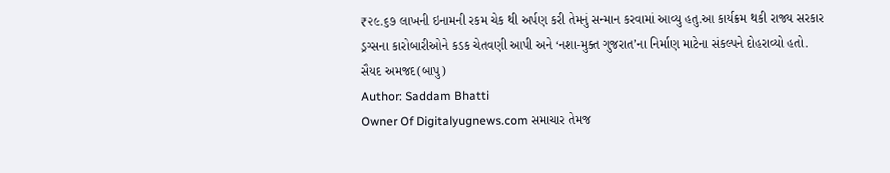₹૨૯.૬૭ લાખની ઇનામની રકમ ચેક થી અર્પણ કરી તેમનું સન્માન કરવામાં આવ્યુ હતુ.આ કાર્યક્રમ થકી રાજ્ય સરકાર ડ્રગ્સના કારોબારીઓને કડક ચેતવણી આપી અને ‘નશા-મુક્ત ગુજરાત’ના નિર્માણ માટેના સંકલ્પને દોહરાવ્યો હતો.
સૈયદ અમજદ(બાપુ)
Author: Saddam Bhatti
Owner Of Digitalyugnews.com સમાચાર તેમજ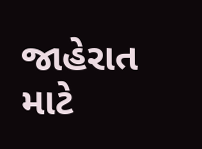જાહેરાત માટે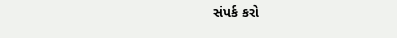સંપર્ક કરો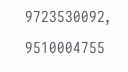9723530092, 9510004755